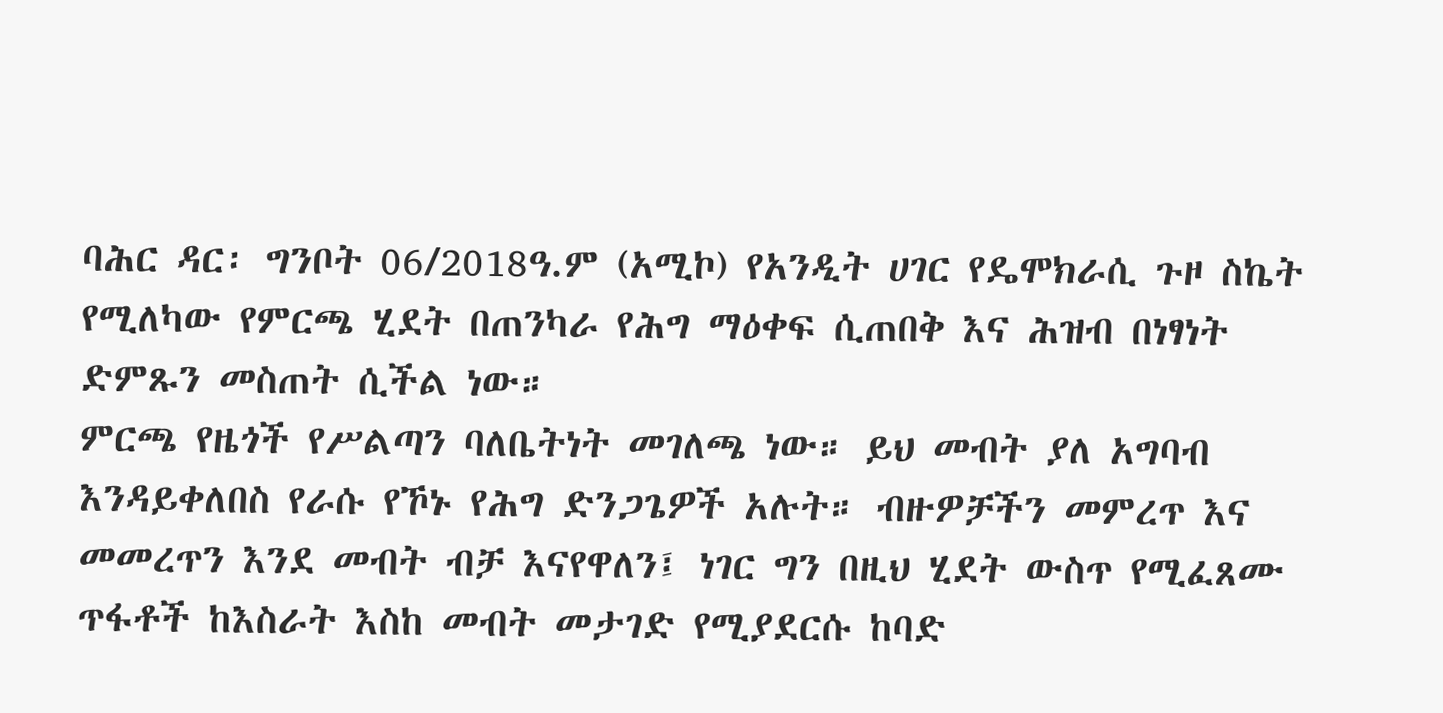ባሕር ዳር፡ ግንቦት 06/2018ዓ.ም (አሚኮ) የአንዲት ሀገር የዴሞክራሲ ጉዞ ስኬት የሚለካው የምርጫ ሂደት በጠንካራ የሕግ ማዕቀፍ ሲጠበቅ እና ሕዝብ በነፃነት ድምጹን መስጠት ሲችል ነው።
ምርጫ የዜጎች የሥልጣን ባለቤትነት መገለጫ ነው። ይህ መብት ያለ አግባብ እንዳይቀለበስ የራሱ የኾኑ የሕግ ድንጋጌዎች አሉት። ብዙዎቻችን መምረጥ እና መመረጥን እንደ መብት ብቻ እናየዋለን፤ ነገር ግን በዚህ ሂደት ውስጥ የሚፈጸሙ ጥፋቶች ከእስራት እስከ መብት መታገድ የሚያደርሱ ከባድ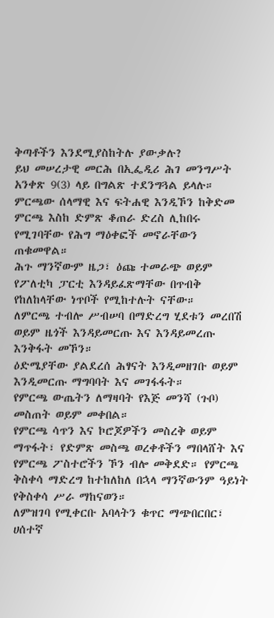ቅጣቶችን እንደሚያስከትሉ ያውቃሉ?
ይህ መሠረታዊ መርሕ በኢፌዲሪ ሕገ መንግሥት አንቀጽ 9(3) ላይ በግልጽ ተደንግጓል ይላሉ።
ምርጫው ሰላማዊ እና ፍትሐዊ እንዲኾን ከቅድመ ምርጫ እስከ ድምጽ ቆጠራ ድረስ ሊከበሩ የሚገባቸው የሕግ ማዕቀፎች መኖራቸውን ጠቁመዋል።
ሕጉ ማንኛውም ዜጋ፣ ዕጩ ተመራጭ ወይም የፖለቲካ ፓርቲ እንዳይፈጽማቸው በጥብቅ የከለከላቸው ነጥቦች የሚከተሉት ናቸው።
ለምርጫ ተብሎ ሥብሠባ በማድረግ ሂደቱን መረበሽ ወይም ዜጎች እንዳይመርጡ እና እንዳይመረጡ እንቅፋት መኾን።
ዕድሜያቸው ያልደረሰ ሕፃናት እንዲመዘገቡ ወይም እንዲመርጡ ማግባባት እና መገፋፋት።
የምርጫ ውጤትን ለማዛባት የእጅ መንሻ (ጉቦ) መስጠት ወይም መቀበል።
የምርጫ ሳጥን እና ኮሮጆዎችን መስረቅ ወይም ማጥፋት፣ የድምጽ መስጫ ወረቀቶችን ማበላሸት እና የምርጫ ፖስተሮችን ኾን ብሎ መቅደድ። የምርጫ ቅስቀሳ ማድረግ ከተከለከለ በኋላ ማንኛውንም ዓይነት የቅስቀሳ ሥራ ማከናወን።
ለምዝገባ የሚቀርቡ አባላትን ቁጥር ማጭበርበር፣ ሀሰተኛ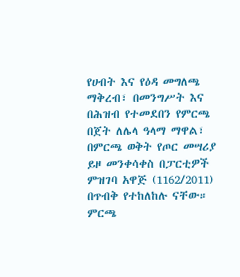የሀብት እና የዕዳ መግለጫ ማቅረብ፣ በመንግሥት እና በሕዝብ የተመደበን የምርጫ በጀት ለሌላ ዓላማ ማዋል፣ በምርጫ ወቅት የጦር መሣሪያ ይዞ መንቀሳቀስ በፓርቲዎች ምዝገባ አዋጅ (1162/2011) በጥብቅ የተከለከሉ ናቸው።
ምርጫ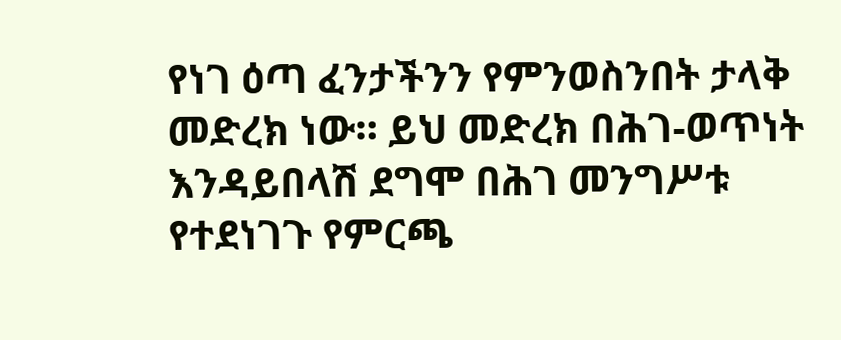የነገ ዕጣ ፈንታችንን የምንወስንበት ታላቅ መድረክ ነው። ይህ መድረክ በሕገ-ወጥነት እንዳይበላሽ ደግሞ በሕገ መንግሥቱ የተደነገጉ የምርጫ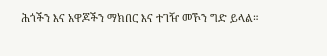ሕጎችን እና አዋጆችን ማክበር እና ተገዥ መኾን ግድ ይላል።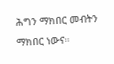ሕግን ማክበር መብትን ማክበር ነውና።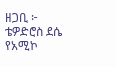ዘጋቢ ፦ ቴዎድሮስ ደሴ
የአሚኮ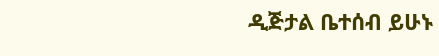ዲጅታል ቤተሰብ ይሁኑ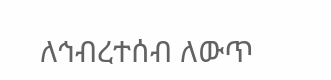ለኅብረተሰብ ለውጥ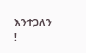እንተጋለን !